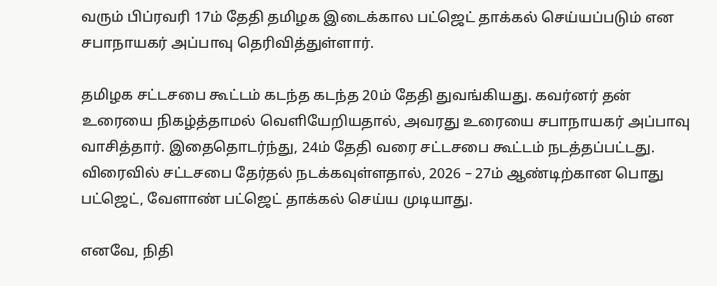வரும் பிப்ரவரி 17ம் தேதி தமிழக இடைக்கால பட்ஜெட் தாக்கல் செய்யப்படும் என சபாநாயகர் அப்பாவு தெரிவித்துள்ளார்.

தமிழக சட்டசபை கூட்டம் கடந்த கடந்த 20ம் தேதி துவங்கியது. கவர்னர் தன் உரையை நிகழ்த்தாமல் வெளியேறியதால், அவரது உரையை சபாநாயகர் அப்பாவு வாசித்தார். இதைதொடர்ந்து, 24ம் தேதி வரை சட்டசபை கூட்டம் நடத்தப்பட்டது. விரைவில் சட்டசபை தேர்தல் நடக்கவுள்ளதால், 2026 – 27ம் ஆண்டிற்கான பொது பட்ஜெட், வேளாண் பட்ஜெட் தாக்கல் செய்ய முடியாது.

எனவே, நிதி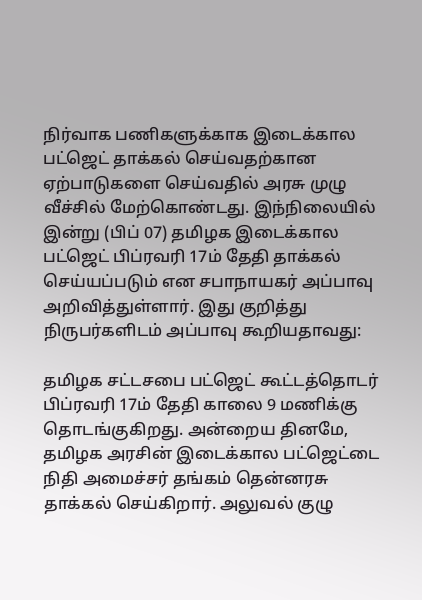நிர்வாக பணிகளுக்காக இடைக்கால பட்ஜெட் தாக்கல் செய்வதற்கான ஏற்பாடுகளை செய்வதில் அரசு முழு வீச்சில் மேற்கொண்டது. இந்நிலையில் இன்று (பிப் 07) தமிழக இடைக்கால பட்ஜெட் பிப்ரவரி 17ம் தேதி தாக்கல் செய்யப்படும் என சபாநாயகர் அப்பாவு அறிவித்துள்ளார். இது குறித்து நிருபர்களிடம் அப்பாவு கூறியதாவது:

தமிழக சட்டசபை பட்ஜெட் கூட்டத்தொடர் பிப்ரவரி 17ம் தேதி காலை 9 மணிக்கு தொடங்குகிறது. அன்றைய தினமே, தமிழக அரசின் இடைக்கால பட்ஜெட்டை நிதி அமைச்சர் தங்கம் தென்னரசு தாக்கல் செய்கிறார். அலுவல் குழு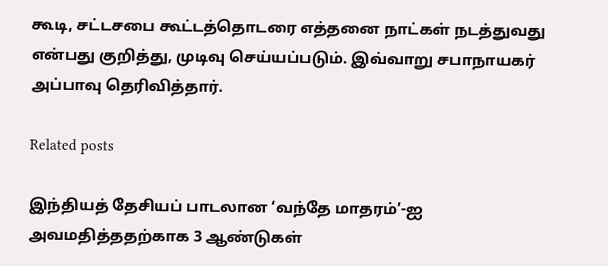கூடி, சட்டசபை கூட்டத்தொடரை எத்தனை நாட்கள் நடத்துவது என்பது குறித்து, முடிவு செய்யப்படும். இவ்வாறு சபாநாயகர் அப்பாவு தெரிவித்தார்.

Related posts

இந்தியத் தேசியப் பாடலான ‘வந்தே மாதரம்’-ஐ அவமதித்ததற்காக 3 ஆண்டுகள்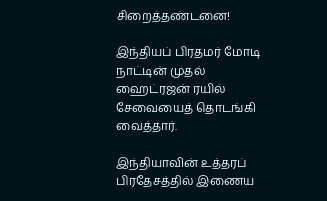சிறைத்தண்டனை!

இந்தியப் பிரதமர் மோடி நாட்டின் முதல் ஹைட்ரஜன் ரயில் சேவையைத் தொடங்கி வைத்தார்.

இந்தியாவின் உத்தரப் பிரதேசத்தில் இணைய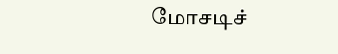மோசடிச்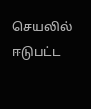செயலில் ஈடுபட்ட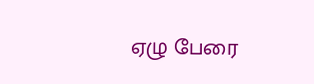ஏழு பேரை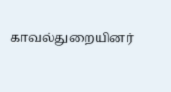காவல்துறையினர்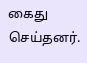கைது செய்தனர்.